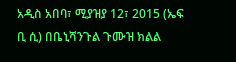አዲስ አበባ፣ ሚያዝያ 12፣ 2015 (ኤፍ ቢ ሲ) በቤኒሻንጉል ጉሙዝ ክልል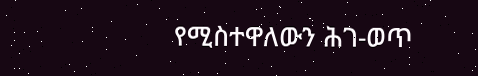የሚስተዋለውን ሕገ-ወጥ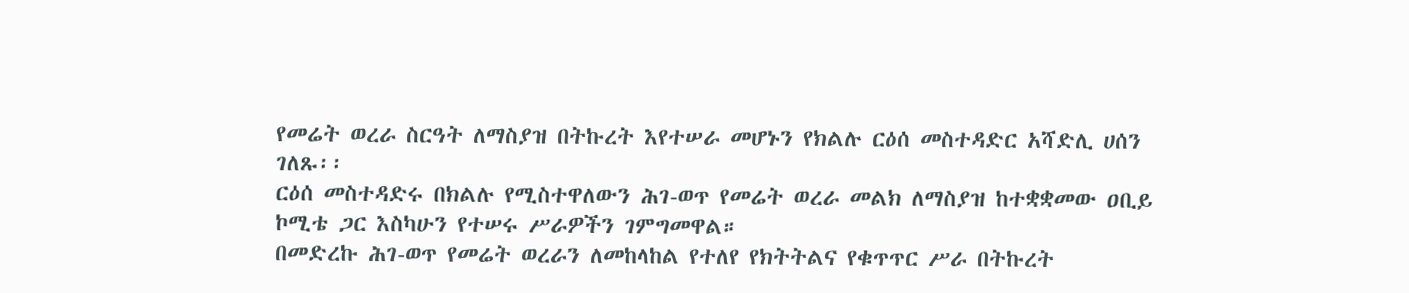የመሬት ወረራ ስርዓት ለማስያዝ በትኩረት እየተሠራ መሆኑን የክልሉ ርዕሰ መስተዳድር አሻድሊ ሀሰን ገለጹ፡፡
ርዕሰ መስተዳድሩ በክልሉ የሚስተዋለውን ሕገ-ወጥ የመሬት ወረራ መልክ ለማስያዝ ከተቋቋመው ዐቢይ ኮሚቴ ጋር እስካሁን የተሠሩ ሥራዎችን ገምግመዋል።
በመድረኩ ሕገ-ወጥ የመሬት ወረራን ለመከላከል የተለየ የክትትልና የቁጥጥር ሥራ በትኩረት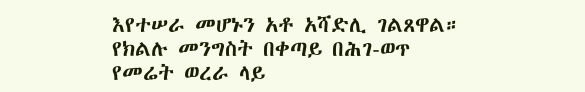እየተሠራ መሆኑን አቶ አሻድሊ ገልጸዋል።
የክልሉ መንግስት በቀጣይ በሕገ-ወጥ የመሬት ወረራ ላይ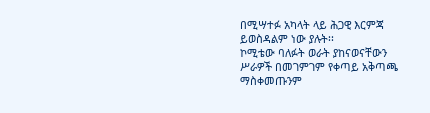በሚሣተፉ አካላት ላይ ሕጋዊ እርምጃ ይወስዳልም ነው ያሉት፡፡
ኮሚቴው ባለፉት ወራት ያከናወናቸውን ሥራዎች በመገምገም የቀጣይ አቅጣጫ ማስቀመጡንም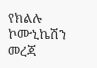የክልሉ ኮሙኒኬሽን መረጃ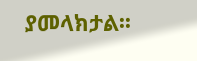ያመላክታል፡፡